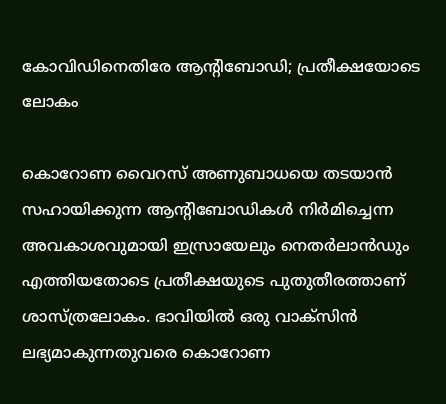കോവിഡിനെതിരേ ആന്റിബോഡി; പ്രതീക്ഷയോടെ ലോകം

കൊറോണ വൈറസ് അണുബാധയെ തടയാന്‍ സഹായിക്കുന്ന ആന്റിബോഡികള്‍ നിര്‍മിച്ചെന്ന അവകാശവുമായി ഇസ്രായേലും നെതര്‍ലാന്‍ഡും എത്തിയതോടെ പ്രതീക്ഷയുടെ പുതുതീരത്താണ് ശാസ്ത്രലോകം. ഭാവിയില്‍ ഒരു വാക്‌സിന്‍ ലഭ്യമാകുന്നതുവരെ കൊറോണ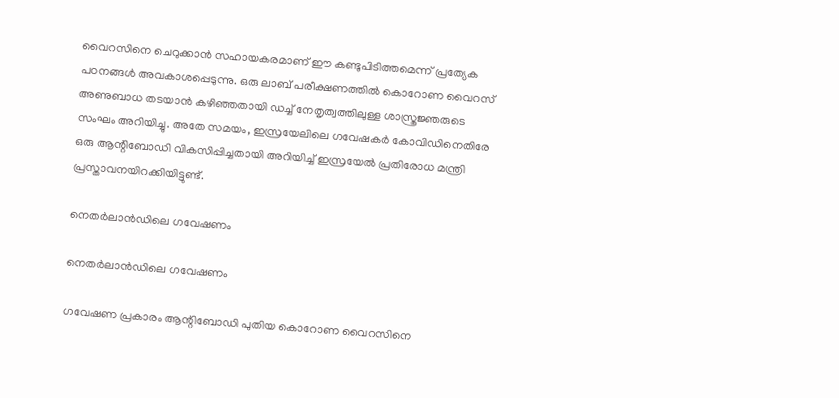വൈറസിനെ ചെറുക്കാന്‍ സഹായകരമാണ് ഈ കണ്ടുപിടിത്തമെന്ന് പ്രത്യേക പഠനങ്ങള്‍ അവകാശപ്പെടുന്നു. ഒരു ലാബ് പരീക്ഷണത്തില്‍ കൊറോണ വൈറസ് അണുബാധ തടയാന്‍ കഴിഞ്ഞതായി ഡച്ച് നേതൃത്വത്തിലുള്ള ശാസ്ത്രജ്ഞരുടെ സംഘം അറിയിച്ചു. അതേ സമയം, ഇസ്രയേലിലെ ഗവേഷകര്‍ കോവിഡിനെതിരേ ഒരു ആന്റിബോഡി വികസിപ്പിച്ചതായി അറിയിച്ച് ഇസ്രയേല്‍ പ്രതിരോധ മന്ത്രി പ്രസ്താവനയിറക്കിയിട്ടുണ്ട്.

നെതര്‍ലാന്‍ഡിലെ ഗവേഷണം

നെതര്‍ലാന്‍ഡിലെ ഗവേഷണം

ഗവേഷണ പ്രകാരം ആന്റിബോഡി പുതിയ കൊറോണ വൈറസിനെ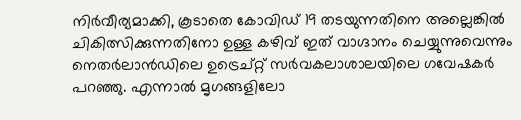നിര്‍വീര്യമാക്കി, കൂടാതെ കോവിഡ് 19 തടയുന്നതിനെ അല്ലെങ്കില്‍ ചികിത്സിക്കുന്നതിനോ ഉള്ള കഴിവ് ഇത് വാഗ്ദാനം ചെയ്യുന്നുവെന്നും നെതര്‍ലാന്‍ഡിലെ ഉട്രെച്റ്റ് സര്‍വകലാശാലയിലെ ഗവേഷകര്‍ പറഞ്ഞു. എന്നാല്‍ മൃഗങ്ങളിലോ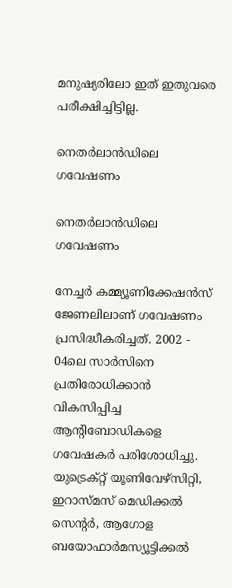മനുഷ്യരിലോ ഇത് ഇതുവരെ പരീക്ഷിച്ചിട്ടില്ല.

നെതര്‍ലാന്‍ഡിലെ ഗവേഷണം

നെതര്‍ലാന്‍ഡിലെ ഗവേഷണം

നേച്ചര്‍ കമ്മ്യൂണിക്കേഷന്‍സ് ജേണലിലാണ് ഗവേഷണം പ്രസിദ്ധീകരിച്ചത്. 2002 - 04ലെ സാര്‍സിനെ പ്രതിരോധിക്കാന്‍ വികസിപ്പിച്ച ആന്റിബോഡികളെ ഗവേഷകര്‍ പരിശോധിച്ചു. യുട്രെക്റ്റ് യൂണിവേഴ്‌സിറ്റി, ഇറാസ്മസ് മെഡിക്കല്‍ സെന്റര്‍, ആഗോള ബയോഫാര്‍മസ്യൂട്ടിക്കല്‍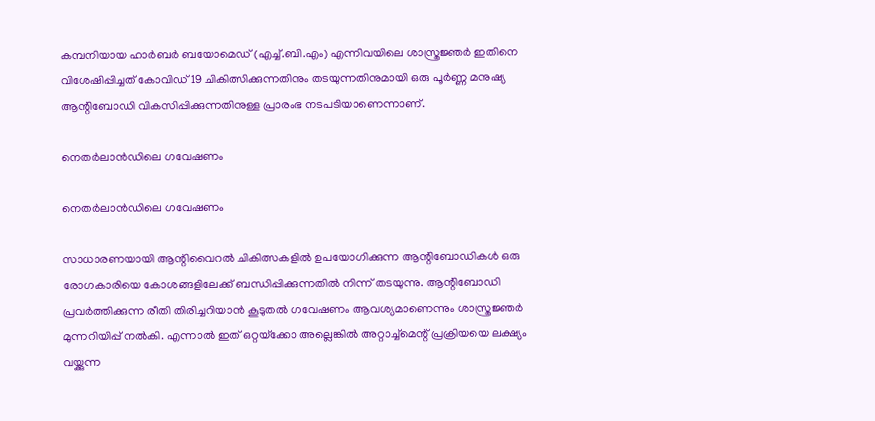കമ്പനിയായ ഹാര്‍ബര്‍ ബയോമെഡ് (എച്ച്.ബി.എം) എന്നിവയിലെ ശാസ്ത്രജ്ഞര്‍ ഇതിനെ വിശേഷിപ്പിച്ചത് കോവിഡ് 19 ചികിത്സിക്കുന്നതിനും തടയുന്നതിനുമായി ഒരു പൂര്‍ണ്ണ മനുഷ്യ ആന്റിബോഡി വികസിപ്പിക്കുന്നതിനുള്ള പ്രാരംഭ നടപടിയാണെന്നാണ്.

നെതര്‍ലാന്‍ഡിലെ ഗവേഷണം

നെതര്‍ലാന്‍ഡിലെ ഗവേഷണം

സാധാരണയായി ആന്റിവൈറല്‍ ചികിത്സകളില്‍ ഉപയോഗിക്കുന്ന ആന്റിബോഡികള്‍ ഒരു രോഗകാരിയെ കോശങ്ങളിലേക്ക് ബന്ധിപ്പിക്കുന്നതില്‍ നിന്ന് തടയുന്നു. ആന്റിബോഡി പ്രവര്‍ത്തിക്കുന്ന രീതി തിരിച്ചറിയാന്‍ കൂടുതല്‍ ഗവേഷണം ആവശ്യമാണെന്നും ശാസ്ത്രജ്ഞര്‍ മുന്നറിയിപ്പ് നല്‍കി. എന്നാല്‍ ഇത് ഒറ്റയ്‌ക്കോ അല്ലെങ്കില്‍ അറ്റാച്ച്‌മെന്റ് പ്രക്രിയയെ ലക്ഷ്യം വയ്ക്കുന്ന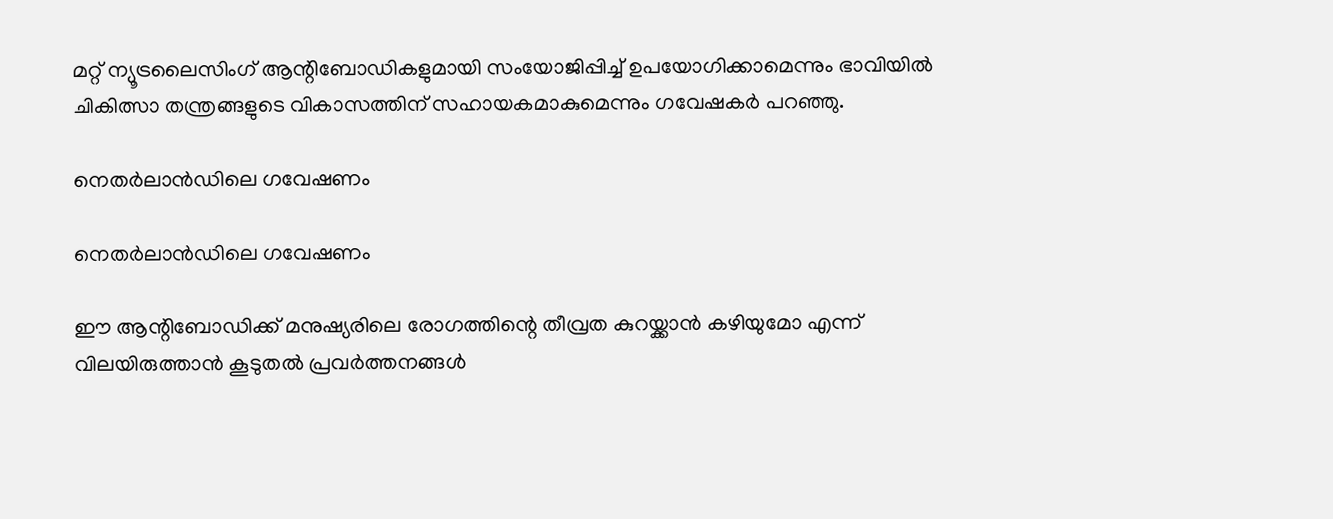മറ്റ് ന്യൂട്രലൈസിംഗ് ആന്റിബോഡികളുമായി സംയോജിപ്പിച്ച് ഉപയോഗിക്കാമെന്നും ഭാവിയില്‍ ചികിത്സാ തന്ത്രങ്ങളുടെ വികാസത്തിന് സഹായകമാകുമെന്നും ഗവേഷകര്‍ പറഞ്ഞു.

നെതര്‍ലാന്‍ഡിലെ ഗവേഷണം

നെതര്‍ലാന്‍ഡിലെ ഗവേഷണം

ഈ ആന്റിബോഡിക്ക് മനുഷ്യരിലെ രോഗത്തിന്റെ തീവ്രത കുറയ്ക്കാന്‍ കഴിയുമോ എന്ന് വിലയിരുത്താന്‍ കൂടുതല്‍ പ്രവര്‍ത്തനങ്ങള്‍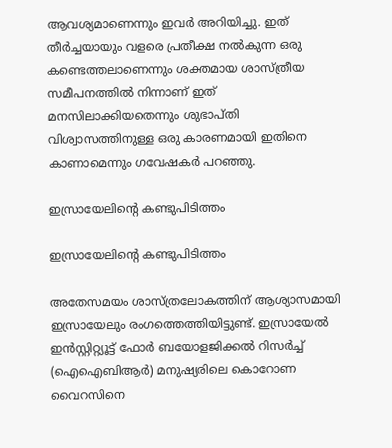ആവശ്യമാണെന്നും ഇവര്‍ അറിയിച്ചു. ഇത് തീര്‍ച്ചയായും വളരെ പ്രതീക്ഷ നല്‍കുന്ന ഒരു കണ്ടെത്തലാണെന്നും ശക്തമായ ശാസ്ത്രീയ സമീപനത്തില്‍ നിന്നാണ് ഇത് മനസിലാക്കിയതെന്നും ശുഭാപ്തി വിശ്വാസത്തിനുള്ള ഒരു കാരണമായി ഇതിനെ കാണാമെന്നും ഗവേഷകര്‍ പറഞ്ഞു.

ഇസ്രായേലിന്റെ കണ്ടുപിടിത്തം

ഇസ്രായേലിന്റെ കണ്ടുപിടിത്തം

അതേസമയം ശാസ്ത്രലോകത്തിന് ആശ്യാസമായി ഇസ്രായേലും രംഗത്തെത്തിയിട്ടുണ്ട്. ഇസ്രായേല്‍ ഇന്‍സ്റ്റിറ്റ്യൂട്ട് ഫോര്‍ ബയോളജിക്കല്‍ റിസര്‍ച്ച് (ഐഐബിആര്‍) മനുഷ്യരിലെ കൊറോണ വൈറസിനെ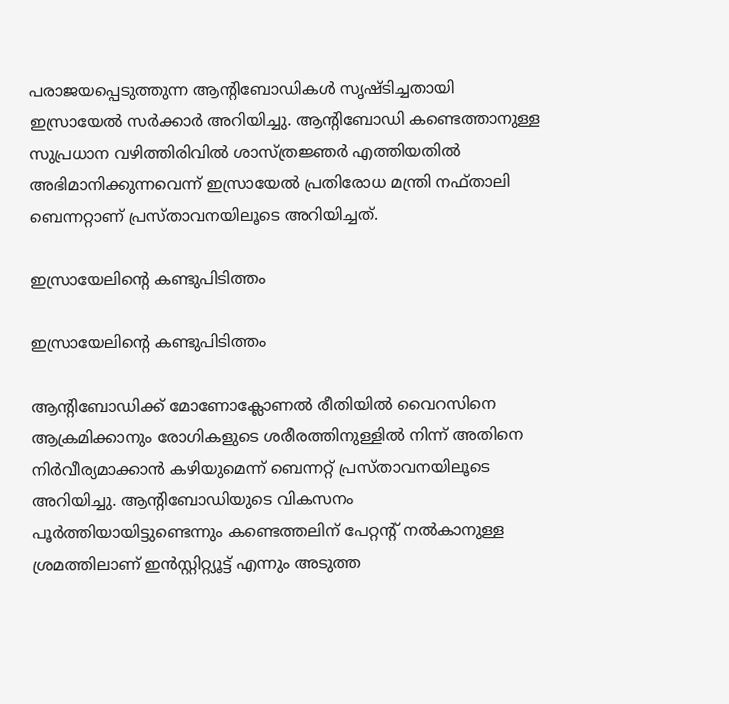പരാജയപ്പെടുത്തുന്ന ആന്റിബോഡികള്‍ സൃഷ്ടിച്ചതായി ഇസ്രായേല്‍ സര്‍ക്കാര്‍ അറിയിച്ചു. ആന്റിബോഡി കണ്ടെത്താനുള്ള സുപ്രധാന വഴിത്തിരിവില്‍ ശാസ്ത്രജ്ഞര്‍ എത്തിയതില്‍ അഭിമാനിക്കുന്നവെന്ന് ഇസ്രായേല്‍ പ്രതിരോധ മന്ത്രി നഫ്താലി ബെന്നറ്റാണ് പ്രസ്താവനയിലൂടെ അറിയിച്ചത്.

ഇസ്രായേലിന്റെ കണ്ടുപിടിത്തം

ഇസ്രായേലിന്റെ കണ്ടുപിടിത്തം

ആന്റിബോഡിക്ക് മോണോക്ലോണല്‍ രീതിയില്‍ വൈറസിനെ ആക്രമിക്കാനും രോഗികളുടെ ശരീരത്തിനുള്ളില്‍ നിന്ന് അതിനെ നിര്‍വീര്യമാക്കാന്‍ കഴിയുമെന്ന് ബെന്നറ്റ് പ്രസ്താവനയിലൂടെ അറിയിച്ചു. ആന്റിബോഡിയുടെ വികസനം പൂര്‍ത്തിയായിട്ടുണ്ടെന്നും കണ്ടെത്തലിന് പേറ്റന്റ് നല്‍കാനുള്ള ശ്രമത്തിലാണ് ഇന്‍സ്റ്റിറ്റ്യൂട്ട് എന്നും അടുത്ത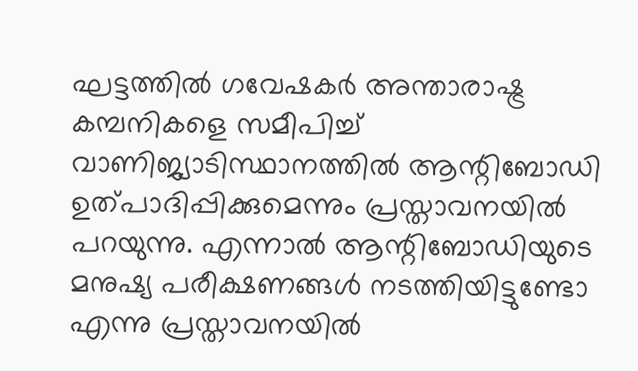ഘട്ടത്തില്‍ ഗവേഷകര്‍ അന്താരാഷ്ട്ര കമ്പനികളെ സമീപിച്ച് വാണിജ്യാടിസ്ഥാനത്തില്‍ ആന്റിബോഡി ഉത്പാദിപ്പിക്കുമെന്നും പ്രസ്താവനയില്‍ പറയുന്നു. എന്നാല്‍ ആന്റിബോഡിയുടെ മനുഷ്യ പരീക്ഷണങ്ങള്‍ നടത്തിയിട്ടുണ്ടോ എന്നു പ്രസ്താവനയില്‍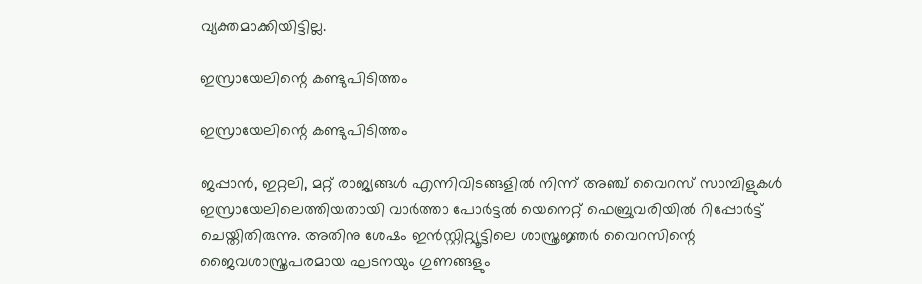വ്യക്തമാക്കിയിട്ടില്ല.

ഇസ്രായേലിന്റെ കണ്ടുപിടിത്തം

ഇസ്രായേലിന്റെ കണ്ടുപിടിത്തം

ജപ്പാന്‍, ഇറ്റലി, മറ്റ് രാജ്യങ്ങള്‍ എന്നിവിടങ്ങളില്‍ നിന്ന് അഞ്ച് വൈറസ് സാമ്പിളുകള്‍ ഇസ്രായേലിലെത്തിയതായി വാര്‍ത്താ പോര്‍ട്ടല്‍ യെനെറ്റ് ഫെബ്രുവരിയില്‍ റിപ്പോര്‍ട്ട് ചെയ്തിതിരുന്നു. അതിനു ശേഷം ഇന്‍സ്റ്റിറ്റ്യൂട്ടിലെ ശാസ്ത്രജ്ഞര്‍ വൈറസിന്റെ ജൈവശാസ്ത്രപരമായ ഘടനയും ഗുണങ്ങളും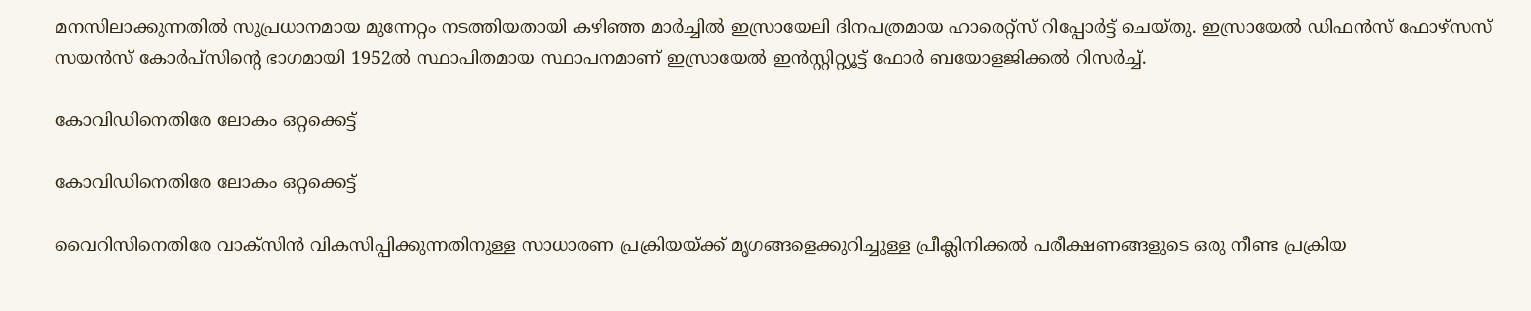മനസിലാക്കുന്നതില്‍ സുപ്രധാനമായ മുന്നേറ്റം നടത്തിയതായി കഴിഞ്ഞ മാര്‍ച്ചില്‍ ഇസ്രായേലി ദിനപത്രമായ ഹാരെറ്റ്‌സ് റിപ്പോര്‍ട്ട് ചെയ്തു. ഇസ്രായേല്‍ ഡിഫന്‍സ് ഫോഴ്‌സസ് സയന്‍സ് കോര്‍പ്‌സിന്റെ ഭാഗമായി 1952ല്‍ സ്ഥാപിതമായ സ്ഥാപനമാണ് ഇസ്രായേല്‍ ഇന്‍സ്റ്റിറ്റ്യൂട്ട് ഫോര്‍ ബയോളജിക്കല്‍ റിസര്‍ച്ച്.

കോവിഡിനെതിരേ ലോകം ഒറ്റക്കെട്ട്

കോവിഡിനെതിരേ ലോകം ഒറ്റക്കെട്ട്

വൈറിസിനെതിരേ വാക്‌സിന്‍ വികസിപ്പിക്കുന്നതിനുള്ള സാധാരണ പ്രക്രിയയ്ക്ക് മൃഗങ്ങളെക്കുറിച്ചുള്ള പ്രീക്ലിനിക്കല്‍ പരീക്ഷണങ്ങളുടെ ഒരു നീണ്ട പ്രക്രിയ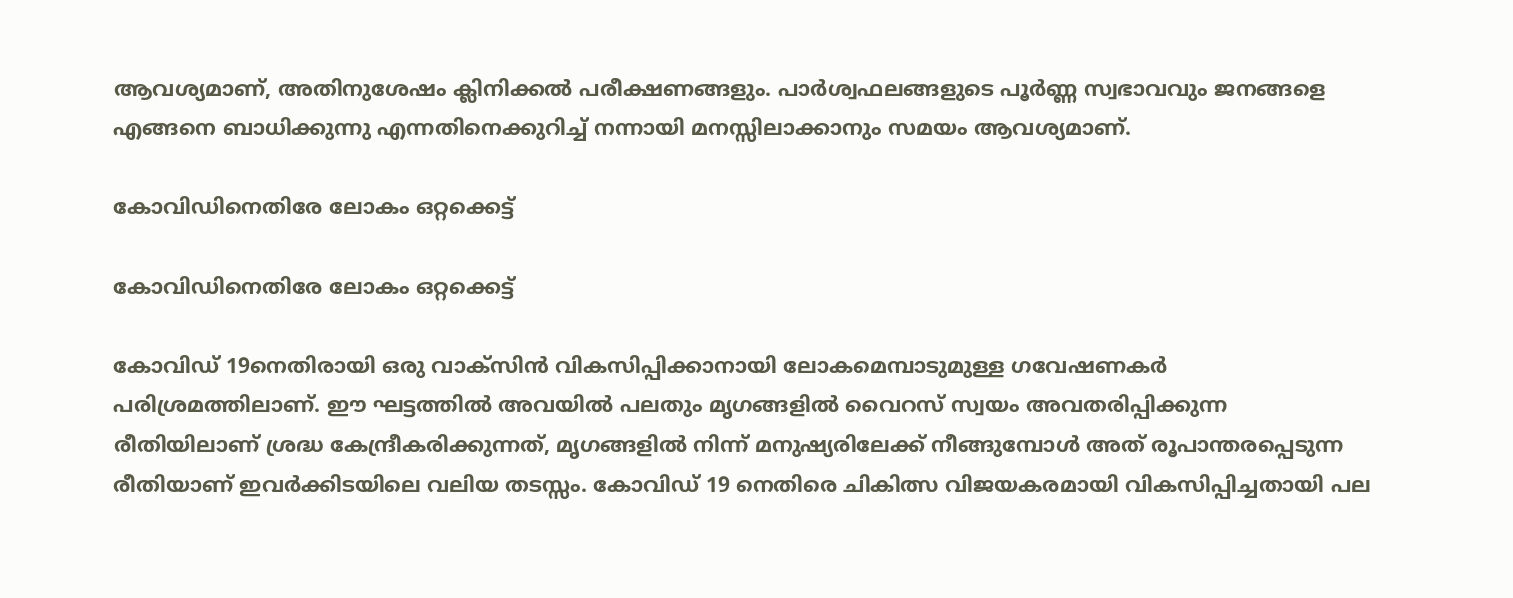ആവശ്യമാണ്, അതിനുശേഷം ക്ലിനിക്കല്‍ പരീക്ഷണങ്ങളും. പാര്‍ശ്വഫലങ്ങളുടെ പൂര്‍ണ്ണ സ്വഭാവവും ജനങ്ങളെ എങ്ങനെ ബാധിക്കുന്നു എന്നതിനെക്കുറിച്ച് നന്നായി മനസ്സിലാക്കാനും സമയം ആവശ്യമാണ്.

കോവിഡിനെതിരേ ലോകം ഒറ്റക്കെട്ട്

കോവിഡിനെതിരേ ലോകം ഒറ്റക്കെട്ട്

കോവിഡ് 19നെതിരായി ഒരു വാക്‌സിന്‍ വികസിപ്പിക്കാനായി ലോകമെമ്പാടുമുള്ള ഗവേഷണകര്‍ പരിശ്രമത്തിലാണ്. ഈ ഘട്ടത്തില്‍ അവയില്‍ പലതും മൃഗങ്ങളില്‍ വൈറസ് സ്വയം അവതരിപ്പിക്കുന്ന രീതിയിലാണ് ശ്രദ്ധ കേന്ദ്രീകരിക്കുന്നത്, മൃഗങ്ങളില്‍ നിന്ന് മനുഷ്യരിലേക്ക് നീങ്ങുമ്പോള്‍ അത് രൂപാന്തരപ്പെടുന്ന രീതിയാണ് ഇവര്‍ക്കിടയിലെ വലിയ തടസ്സം. കോവിഡ് 19 നെതിരെ ചികിത്സ വിജയകരമായി വികസിപ്പിച്ചതായി പല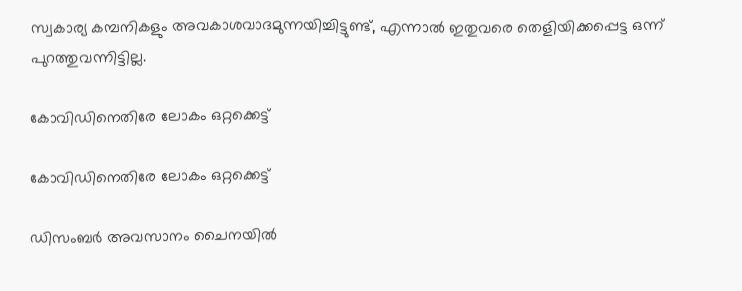സ്വകാര്യ കമ്പനികളും അവകാശവാദമുന്നയിച്ചിട്ടുണ്ട്, എന്നാല്‍ ഇതുവരെ തെളിയിക്കപ്പെട്ട ഒന്ന് പുറത്തുവന്നിട്ടില്ല.

കോവിഡിനെതിരേ ലോകം ഒറ്റക്കെട്ട്

കോവിഡിനെതിരേ ലോകം ഒറ്റക്കെട്ട്

ഡിസംബര്‍ അവസാനം ചൈനയില്‍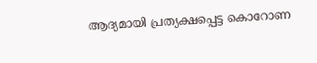ആദ്യമായി പ്രത്യക്ഷപ്പെട്ട കൊറോണ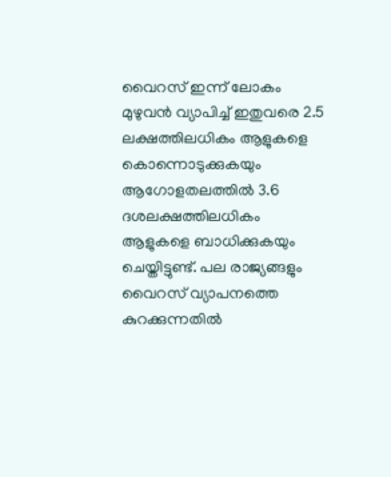വൈറസ് ഇന്ന് ലോകം മുഴുവന്‍ വ്യാപിച്ച് ഇതുവരെ 2.5 ലക്ഷത്തിലധികം ആളുകളെ കൊന്നൊടുക്കുകയും ആഗോളതലത്തില്‍ 3.6 ദശലക്ഷത്തിലധികം ആളുകളെ ബാധിക്കുകയും ചെയ്തിട്ടുണ്ട്. പല രാജ്യങ്ങളും വൈറസ് വ്യാപനത്തെ കുറക്കുന്നതില്‍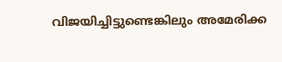വിജയിച്ചിട്ടുണ്ടെങ്കിലും അമേരിക്ക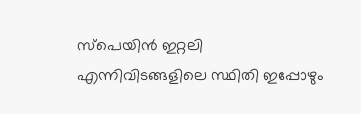സ്‌പെയിന്‍ ഇറ്റലി എന്നിവിടങ്ങളിലെ സ്ഥിതി ഇപ്പോഴും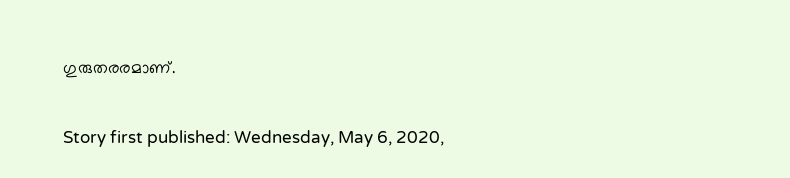ഗുരുതരരമാണ്.

Story first published: Wednesday, May 6, 2020,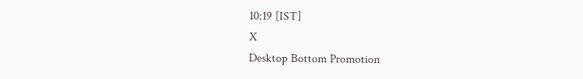10:19 [IST]
X
Desktop Bottom Promotion